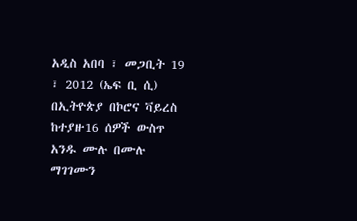አዲስ አበባ ፣ መጋቢት 19 ፣ 2012 (ኤፍ ቢ ሲ) በኢትዮጵያ በኮሮና ቫይረስ ከተያዙ16 ሰዎች ውስጥ አንዱ ሙሉ በሙሉ ማገገሙን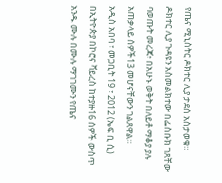የጤና ሚኒስትር ዶክተር ሊያ ታደሰ አስታወቁ።
ዶክተር ሊያ ጉዳዩን አስመልክተው በፌስቡክ ገጸቸው ባወጡት መረጃ፥ በአሁኑ ወቅት በለይቶ ማቆያ ያሉ አጠቃላይ ሰዎች13 መሆናቸውን ገልጸዋል።
አዲስ አበባ ፣ መጋቢት 19 ፣ 2012 (ኤፍ ቢ ሲ) በኢትዮጵያ በኮሮና ቫይረስ ከተያዙ16 ሰዎች ውስጥ አንዱ ሙሉ በሙሉ ማገገሙን የጤና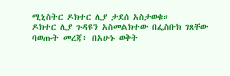ሚኒስትር ዶክተር ሊያ ታደሰ አስታወቁ።
ዶክተር ሊያ ጉዳዩን አስመልክተው በፌስቡክ ገጸቸው ባወጡት መረጃ፥ በአሁኑ ወቅት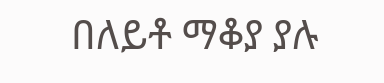በለይቶ ማቆያ ያሉ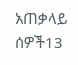አጠቃላይ ሰዎች13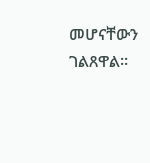መሆናቸውን ገልጸዋል።